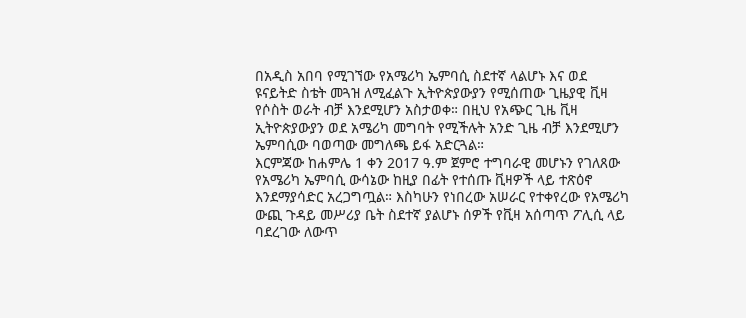በአዲስ አበባ የሚገኘው የአሜሪካ ኤምባሲ ስደተኛ ላልሆኑ እና ወደ ዩናይትድ ስቴት መጓዝ ለሚፈልጉ ኢትዮጵያውያን የሚሰጠው ጊዜያዊ ቪዛ የሶስት ወራት ብቻ እንደሚሆን አስታወቀ። በዚህ የአጭር ጊዜ ቪዛ ኢትዮጵያውያን ወደ አሜሪካ መግባት የሚችሉት አንድ ጊዜ ብቻ እንደሚሆን ኤምባሲው ባወጣው መግለጫ ይፋ አድርጓል።
እርምጃው ከሐምሌ 1 ቀን 2017 ዓ.ም ጀምሮ ተግባራዊ መሆኑን የገለጸው የአሜሪካ ኤምባሲ ውሳኔው ከዚያ በፊት የተሰጡ ቪዛዎች ላይ ተጽዕኖ እንደማያሳድር አረጋግጧል። እስካሁን የነበረው አሠራር የተቀየረው የአሜሪካ ውጪ ጉዳይ መሥሪያ ቤት ስደተኛ ያልሆኑ ሰዎች የቪዛ አሰጣጥ ፖሊሲ ላይ ባደረገው ለውጥ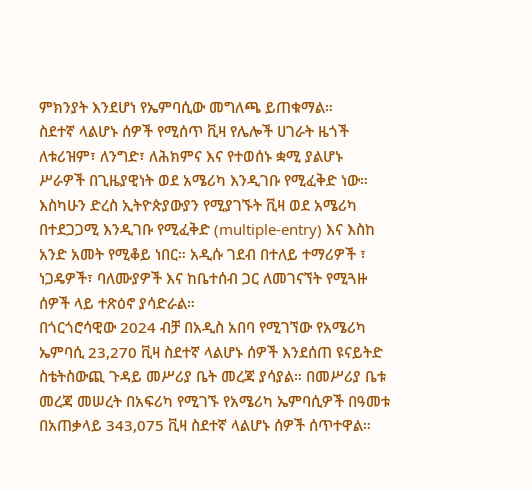ምክንያት እንደሆነ የኤምባሲው መግለጫ ይጠቁማል።
ስደተኛ ላልሆኑ ሰዎች የሚሰጥ ቪዛ የሌሎች ሀገራት ዜጎች ለቱሪዝም፣ ለንግድ፣ ለሕክምና እና የተወሰኑ ቋሚ ያልሆኑ ሥራዎች በጊዜያዊነት ወደ አሜሪካ እንዲገቡ የሚፈቅድ ነው።
እስካሁን ድረስ ኢትዮጵያውያን የሚያገኙት ቪዛ ወደ አሜሪካ በተደጋጋሚ እንዲገቡ የሚፈቅድ (multiple-entry) እና እስከ አንድ አመት የሚቆይ ነበር። አዲሱ ገደብ በተለይ ተማሪዎች ፣ ነጋዴዎች፣ ባለሙያዎች እና ከቤተሰብ ጋር ለመገናኘት የሚጓዙ ሰዎች ላይ ተጽዕኖ ያሳድራል።
በጎርጎሮሳዊው 2024 ብቻ በአዲስ አበባ የሚገኘው የአሜሪካ ኤምባሲ 23,270 ቪዛ ስደተኛ ላልሆኑ ሰዎች እንደሰጠ ዩናይትድ ስቴትስውጪ ጉዳይ መሥሪያ ቤት መረጃ ያሳያል። በመሥሪያ ቤቱ መረጃ መሠረት በአፍሪካ የሚገኙ የአሜሪካ ኤምባሲዎች በዓመቱ በአጠቃላይ 343,075 ቪዛ ስደተኛ ላልሆኑ ሰዎች ሰጥተዋል።